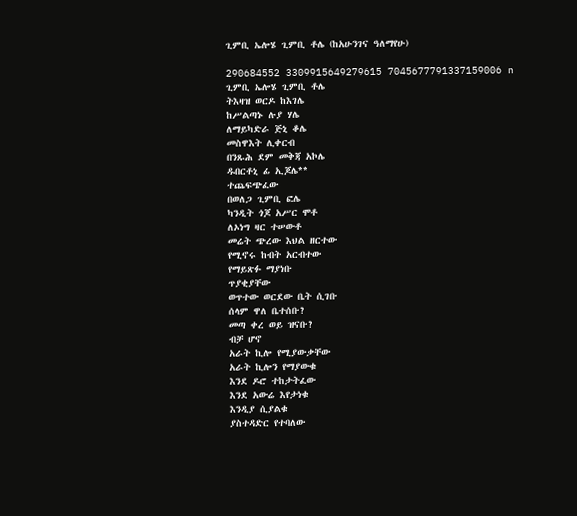ጊምቢ ኤሎሄ ጊምቢ ቶሌ (ከአሁንገና ዓለማየሁ)

290684552 3309915649279615 7045677791337159006 n
ጊምቢ ኤሎሄ ጊምቢ ቶሌ
ትእዛዝ ወርዶ ከእገሌ
ከሥልጣኑ ሉያ ሃሌ
ለማይካድራ ጅኒ ቆሌ
መስዋእት ሊቀርብ
በንጹሕ ደም መቅጃ አኮሌ
ዱበርቶኒ ፊ ኢጆሌ**
ተጨፍጭፈው
በወለጋ ጊምቢ ፎሌ
ካንዲት ጎጆ አሥር ሞቶ
ለኦነግ ዛር ተሠውቶ
መሬት ጭረው እህል ዘርተው
የሚኖሩ ከብት አርብተው
የማይጽፉ ማያነቡ
ጥያቂያቸው
ወጥተው ወርደው ቤት ሲገቡ
ሰላም ዋለ ቤተሰቡ?
መጣ ቀረ ወይ ዝናቡ?
ብቻ ሆኖ
አራት ኪሎ የሚያውቃቸው
አራት ኪሎን የማያውቁ
እንደ ዶሮ ተከታትፈው
እንደ አውሬ እየታነቁ
እንዲያ ሲያልቁ
ያስተዳድር የተባለው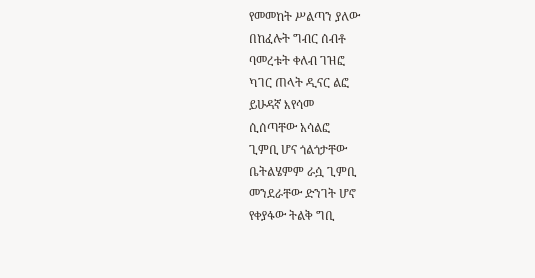የመመከት ሥልጣን ያለው
በከፈሉት ግብር ሰብቶ
ባመረቱት ቀለብ ገዝፎ
ካገር ጠላት ዲናር ልፎ
ይሁዳኛ እየሳመ
ሲሰጣቸው አሳልፎ
ጊምቢ ሆና ጎልጎታቸው
ቤትልሄምም ራሷ ጊምቢ
መንደራቸው ድንገት ሆኖ
የቀያፋው ትልቅ ግቢ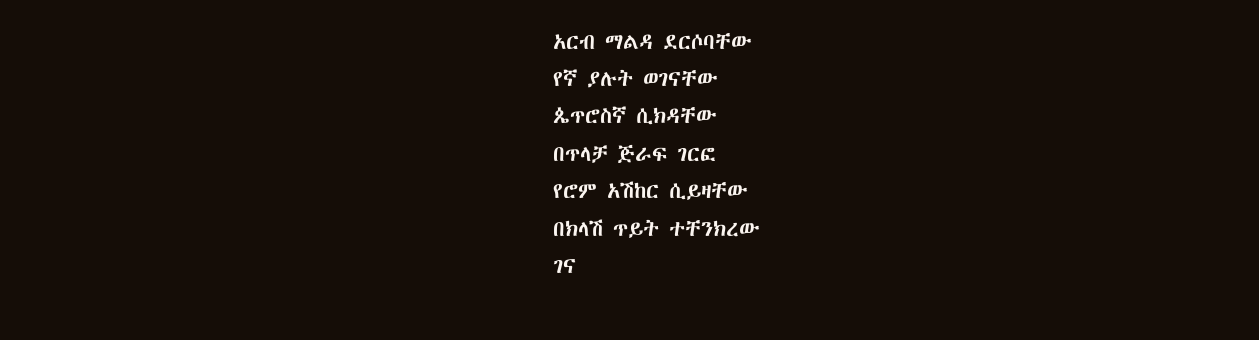አርብ ማልዳ ደርሶባቸው
የኛ ያሉት ወገናቸው
ጴጥሮስኛ ሲክዳቸው
በጥላቻ ጅራፍ ገርፎ
የሮም አሽከር ሲይዛቸው
በክላሽ ጥይት ተቸንክረው
ገና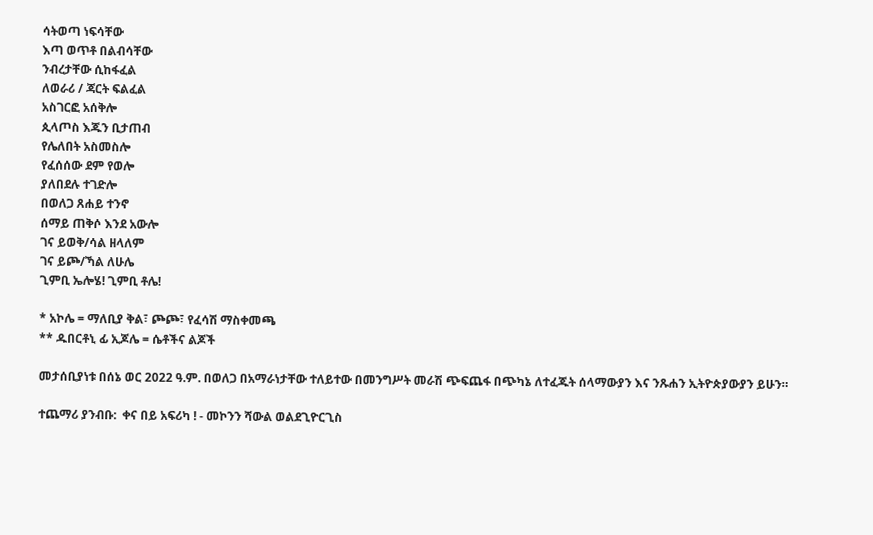ሳትወጣ ነፍሳቸው
እጣ ወጥቶ በልብሳቸው
ንብረታቸው ሲከፋፈል
ለወራሪ / ጃርት ፍልፈል
አስገርፎ አሰቅሎ
ጲላጦስ እጁን ቢታጠብ
የሌለበት አስመስሎ
የፈሰሰው ደም የወሎ
ያለበደሉ ተገድሎ
በወለጋ ጸሐይ ተንኖ
ሰማይ ጠቅሶ እንደ አውሎ
ገና ይወቅ/ሳል ዘላለም
ገና ይጮ/ኻል ለሁሌ
ጊምቢ ኤሎሄ! ጊምቢ ቶሌ!

* አኮሌ = ማለቢያ ቅል፣ ጮጮ፣ የፈሳሽ ማስቀመጫ
** ዱበርቶኒ ፊ ኢጆሌ = ሴቶችና ልጆች

መታሰቢያነቱ በሰኔ ወር 2022 ዓ.ም. በወለጋ በአማራነታቸው ተለይተው በመንግሥት መራሽ ጭፍጨፋ በጭካኔ ለተፈጁት ሰላማውያን እና ንጹሐን ኢትዮጵያውያን ይሁን።

ተጨማሪ ያንብቡ:  ቀና በይ አፍሪካ ! - መኮንን ሻውል ወልደጊዮርጊስ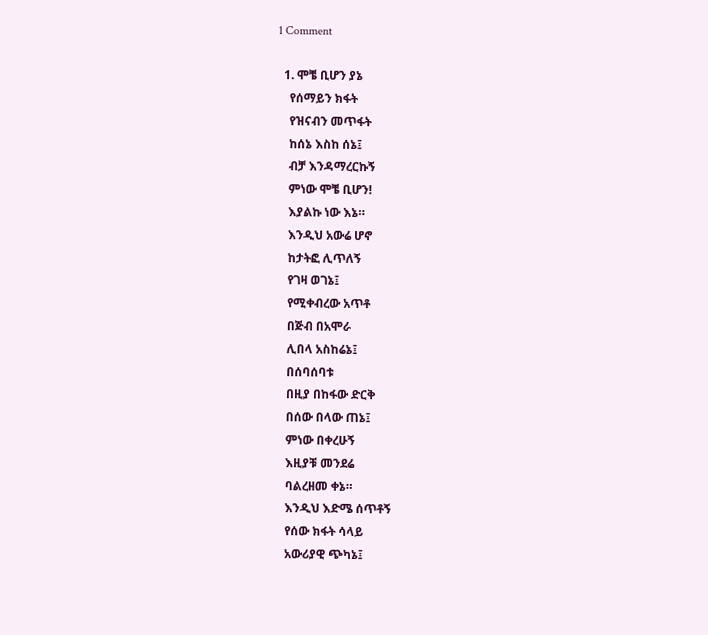1 Comment

  1. ሞቼ ቢሆን ያኔ
    የሰማይን ክፋት
    የዝናብን መጥፋት
    ከሰኔ እስከ ሰኔ፤
    ብቻ እንዳማረርኩኝ
    ምነው ሞቼ ቢሆን!
    እያልኩ ነው እኔ።
    እንዲህ አውሬ ሆኖ
    ከታትፎ ሊጥለኝ
    የገዛ ወገኔ፤
    የሚቀብረው አጥቶ
    በጅብ በአሞራ
    ሊበላ አስከሬኔ፤
    በሰባሰባቱ
    በዚያ በከፋው ድርቅ
    በሰው በላው ጠኔ፤
    ምነው በቀረሁኝ
    እዚያቹ መንደሬ
    ባልረዘመ ቀኔ።
    እንዲህ እድሜ ሰጥቶኝ
    የሰው ክፋት ሳላይ
    አውሪያዊ ጭካኔ፤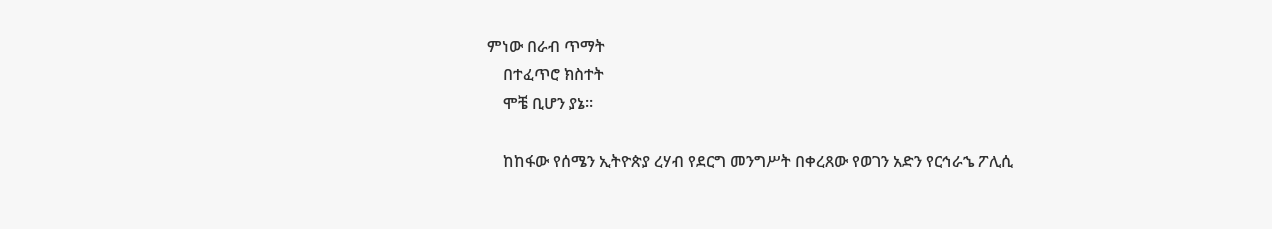ምነው በራብ ጥማት
    በተፈጥሮ ክስተት
    ሞቼ ቢሆን ያኔ።

    ከከፋው የሰሜን ኢትዮጵያ ረሃብ የደርግ መንግሥት በቀረጸው የወገን አድን የርኅራኄ ፖሊሲ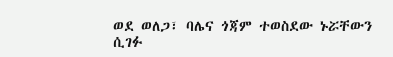ወደ ወለጋ፣ ባሌና ጎጃም ተወስደው ኑሯቸውን ሲገፉ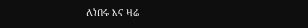ለነበሩ እና ዛሬ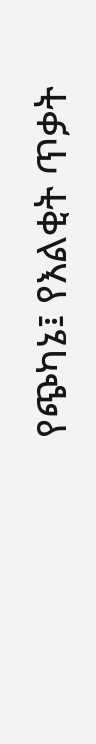የጭካኔ፤ የእልቂት ጥቃት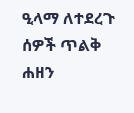ዒላማ ለተደረጉ ሰዎች ጥልቅ ሐዘን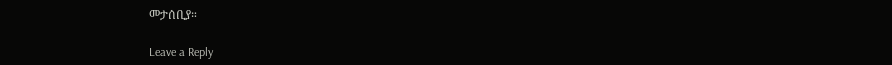መታሰቢያ።

Leave a Reply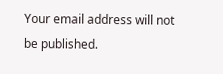Your email address will not be published.